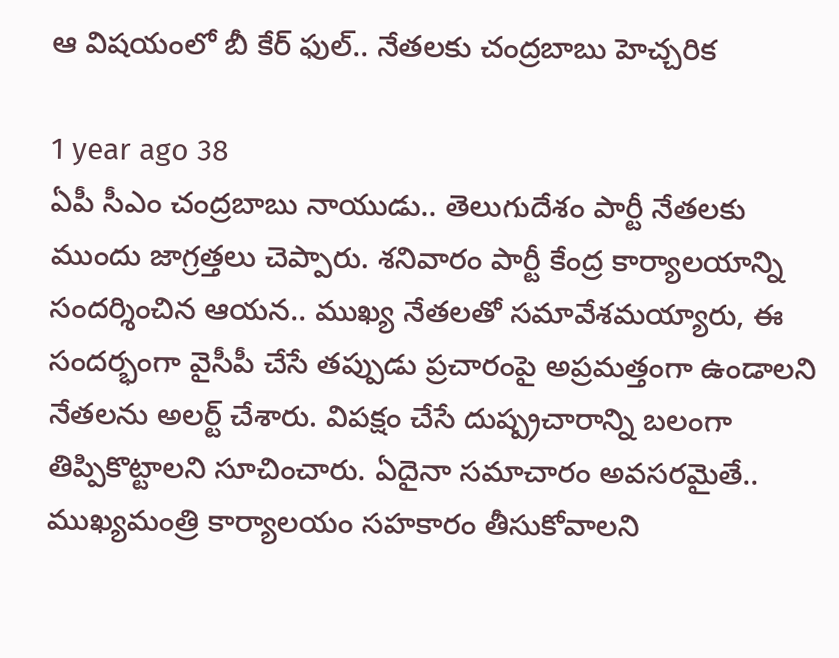ఆ విషయంలో బీ కేర్ ఫుల్.. నేతలకు చంద్రబాబు హెచ్చరిక

1 year ago 38
ఏపీ సీఎం చంద్రబాబు నాయుడు.. తెలుగుదేశం పార్టీ నేతలకు ముందు జాగ్రత్తలు చెప్పారు. శనివారం పార్టీ కేంద్ర కార్యాలయాన్ని సందర్శించిన ఆయన.. ముఖ్య నేతలతో సమావేశమయ్యారు, ఈ సందర్భంగా వైసీపీ చేసే తప్పుడు ప్రచారంపై అప్రమత్తంగా ఉండాలని నేతలను అలర్ట్ చేశారు. విపక్షం చేసే దుష్ప్రచారాన్ని బలంగా తిప్పికొట్టాలని సూచించారు. ఏదైనా సమాచారం అవసరమైతే.. ముఖ్యమంత్రి కార్యాలయం సహకారం తీసుకోవాలని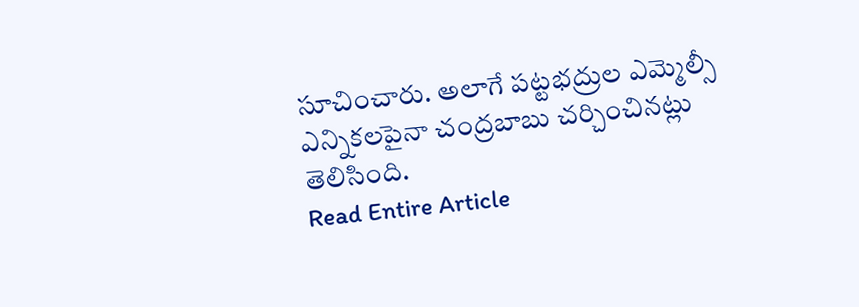సూచించారు. అలాగే పట్టభద్రుల ఎమ్మెల్సీ ఎన్నికలపైనా చంద్రబాబు చర్చించినట్లు తెలిసింది.
Read Entire Article